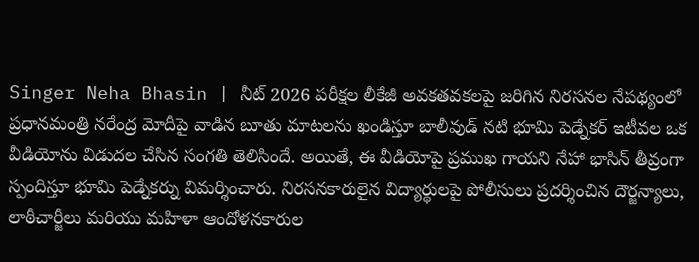Singer Neha Bhasin | నీట్ 2026 పరీక్షల లీకేజీ అవకతవకలపై జరిగిన నిరసనల నేపథ్యంలో ప్రధానమంత్రి నరేంద్ర మోదీపై వాడిన బూతు మాటలను ఖండిస్తూ బాలీవుడ్ నటి భూమి పెడ్నేకర్ ఇటీవల ఒక వీడియోను విడుదల చేసిన సంగతి తెలిసిందే. అయితే, ఈ వీడియోపై ప్రముఖ గాయని నేహా భాసిన్ తీవ్రంగా స్పందిస్తూ భూమి పెడ్నేకర్ను విమర్శించారు. నిరసనకారులైన విద్యార్థులపై పోలీసులు ప్రదర్శించిన దౌర్జన్యాలు, లాఠీచార్జీలు మరియు మహిళా ఆందోళనకారుల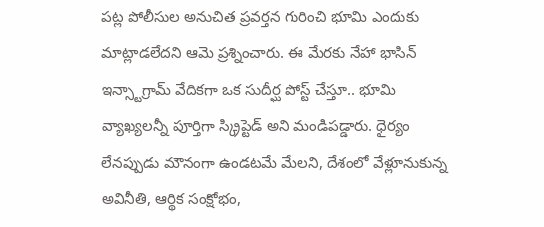పట్ల పోలీసుల అనుచిత ప్రవర్తన గురించి భూమి ఎందుకు మాట్లాడలేదని ఆమె ప్రశ్నించారు. ఈ మేరకు నేహా భాసిన్ ఇన్స్టాగ్రామ్ వేదికగా ఒక సుదీర్ఘ పోస్ట్ చేస్తూ.. భూమి వ్యాఖ్యలన్నీ పూర్తిగా స్క్రిప్టెడ్ అని మండిపడ్డారు. ధైర్యం లేనప్పుడు మౌనంగా ఉండటమే మేలని, దేశంలో వేళ్లూనుకున్న అవినీతి, ఆర్థిక సంక్షోభం,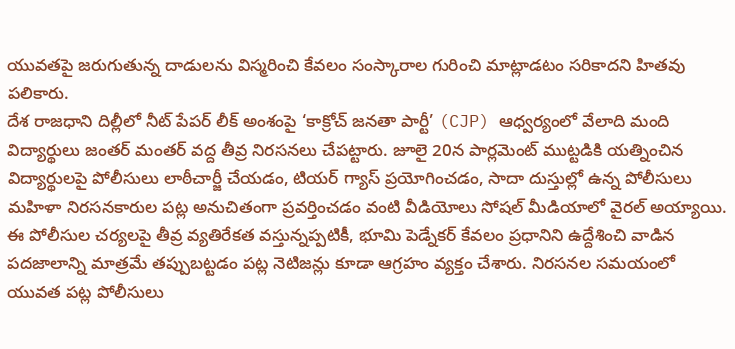యువతపై జరుగుతున్న దాడులను విస్మరించి కేవలం సంస్కారాల గురించి మాట్లాడటం సరికాదని హితవు పలికారు.
దేశ రాజధాని దిల్లీలో నీట్ పేపర్ లీక్ అంశంపై ‘కాక్రోచ్ జనతా పార్టీ’ (CJP) ఆధ్వర్యంలో వేలాది మంది విద్యార్థులు జంతర్ మంతర్ వద్ద తీవ్ర నిరసనలు చేపట్టారు. జూలై 20న పార్లమెంట్ ముట్టడికి యత్నించిన విద్యార్థులపై పోలీసులు లాఠీచార్జీ చేయడం, టియర్ గ్యాస్ ప్రయోగించడం, సాదా దుస్తుల్లో ఉన్న పోలీసులు మహిళా నిరసనకారుల పట్ల అనుచితంగా ప్రవర్తించడం వంటి వీడియోలు సోషల్ మీడియాలో వైరల్ అయ్యాయి. ఈ పోలీసుల చర్యలపై తీవ్ర వ్యతిరేకత వస్తున్నప్పటికీ, భూమి పెడ్నేకర్ కేవలం ప్రధానిని ఉద్దేశించి వాడిన పదజాలాన్ని మాత్రమే తప్పుబట్టడం పట్ల నెటిజన్లు కూడా ఆగ్రహం వ్యక్తం చేశారు. నిరసనల సమయంలో యువత పట్ల పోలీసులు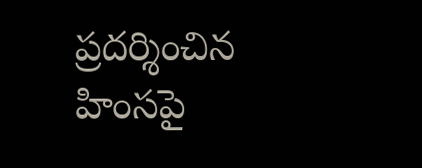ప్రదర్శించిన హింసపై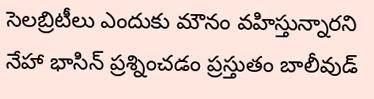సెలబ్రిటీలు ఎందుకు మౌనం వహిస్తున్నారని నేహా భాసిన్ ప్రశ్నించడం ప్రస్తుతం బాలీవుడ్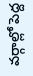వర్గాల్లో పెద్ద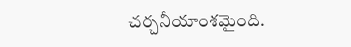చర్చనీయాంశమైంది.